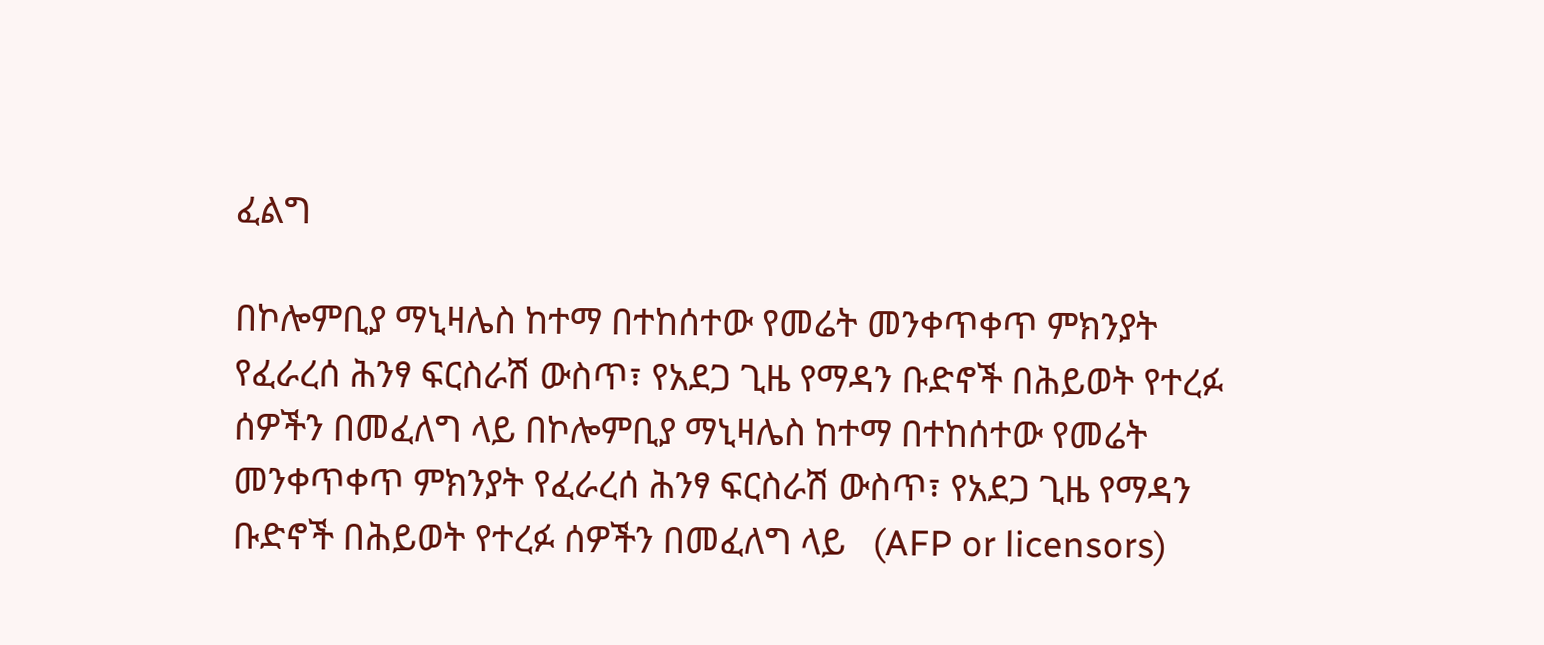ፈልግ

በኮሎምቢያ ማኒዛሌስ ከተማ በተከሰተው የመሬት መንቀጥቀጥ ምክንያት የፈራረሰ ሕንፃ ፍርስራሽ ውስጥ፣ የአደጋ ጊዜ የማዳን ቡድኖች በሕይወት የተረፉ ሰዎችን በመፈለግ ላይ በኮሎምቢያ ማኒዛሌስ ከተማ በተከሰተው የመሬት መንቀጥቀጥ ምክንያት የፈራረሰ ሕንፃ ፍርስራሽ ውስጥ፣ የአደጋ ጊዜ የማዳን ቡድኖች በሕይወት የተረፉ ሰዎችን በመፈለግ ላይ   (AFP or licensors)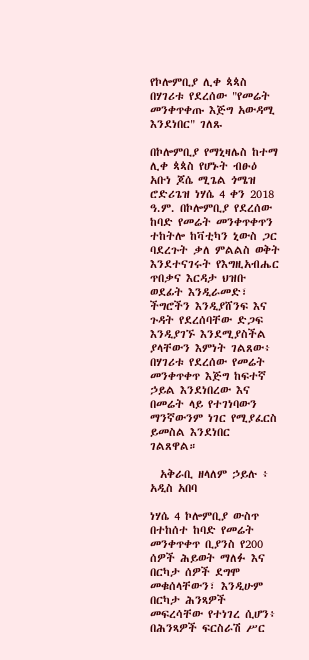የኮሎምቢያ ሊቀ ጳጳስ በሃገሪቱ የደረሰው "የመሬት መንቀጥቀጡ እጅግ አውዳሚ እንደነበር" ገለጹ

በኮሎምቢያ የማኒዛሌስ ከተማ ሊቀ ጳጳስ የሆኑት ብፁዕ አቡነ ጆሴ ሚጌል ጎሜዝ ሮድሪጌዝ ነሃሴ 4 ቀን 2018 ዓ.ም. በኮሎምቢያ የደረሰው ከባድ የመሬት መንቀጥቀጥን ተከትሎ ከቫቲካን ኒውስ ጋር ባደረጉት ቃለ ምልልስ ወቅት እንደተናገሩት የእግዚአብሔር ጥበቃና እርዳታ ህዝቡ ወደፊት እንዲራመድ፣ ችግሮችን እንዲያሸንፍ እና ጉዳት የደረሰባቸው ድጋፍ እንዲያገኙ እንደሚያስችል ያላቸውን እምነት ገልጸው፥ በሃገሪቱ የደረሰው የመሬት መንቀጥቀጥ እጅግ ከፍተኛ ኃይል እንደነበረው እና በመሬት ላይ የተገነባውን ማንኛውንም ነገር የሚያፈርስ ይመስል እንደነበር ገልጸዋል።

  አቅራቢ ዘላለም ኃይሉ ፥ አዲስ አበባ

ነሃሴ 4 ኮሎምቢያ ውስጥ በተከሰተ ከባድ የመሬት መንቀጥቀጥ ቢያንስ የ200 ሰዎች ሕይወት ማለፉ እና በርካታ ሰዎች ደግሞ መቁሰላቸውን፣ እንዲሁም በርካታ ሕንጻዎች መፍረሳቸው የተነገረ ሲሆን፥ በሕንጻዎች ፍርስራሽ ሥር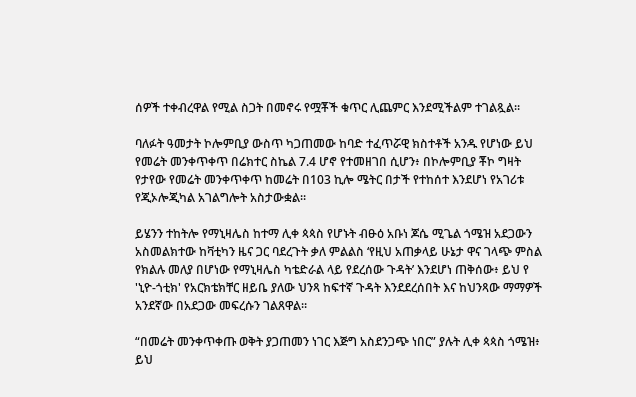ሰዎች ተቀብረዋል የሚል ስጋት በመኖሩ የሟቾች ቁጥር ሊጨምር እንደሚችልም ተገልጿል።

ባለፉት ዓመታት ኮሎምቢያ ውስጥ ካጋጠመው ከባድ ተፈጥሯዊ ክስተቶች አንዱ የሆነው ይህ የመሬት መንቀጥቀጥ በሬክተር ስኬል 7.4 ሆኖ የተመዘገበ ሲሆን፥ በኮሎምቢያ ቾኮ ግዛት የታየው የመሬት መንቀጥቀጥ ከመሬት በ103 ኪሎ ሜትር በታች የተከሰተ እንደሆነ የአገሪቱ የጂኦሎጂካል አገልግሎት አስታውቋል።

ይሄንን ተከትሎ የማኒዛሌስ ከተማ ሊቀ ጳጳስ የሆኑት ብፁዕ አቡነ ጆሴ ሚጌል ጎሜዝ አደጋውን አስመልክተው ከቫቲካን ዜና ጋር ባደረጉት ቃለ ምልልስ ‘የዚህ አጠቃላይ ሁኔታ ዋና ገላጭ ምስል የክልሉ መለያ በሆነው የማኒዛሌስ ካቴድራል ላይ የደረሰው ጉዳት’ እንደሆነ ጠቅሰው፥ ይህ የ 'ኒዮ-ጎቲክ' የአርክቴክቸር ዘይቤ ያለው ህንጻ ከፍተኛ ጉዳት እንደደረሰበት እና ከህንጻው ማማዎች አንደኛው በአደጋው መፍረሱን ገልጸዋል።

“በመሬት መንቀጥቀጡ ወቅት ያጋጠመን ነገር እጅግ አስደንጋጭ ነበር” ያሉት ሊቀ ጳጳስ ጎሜዝ፥ ይህ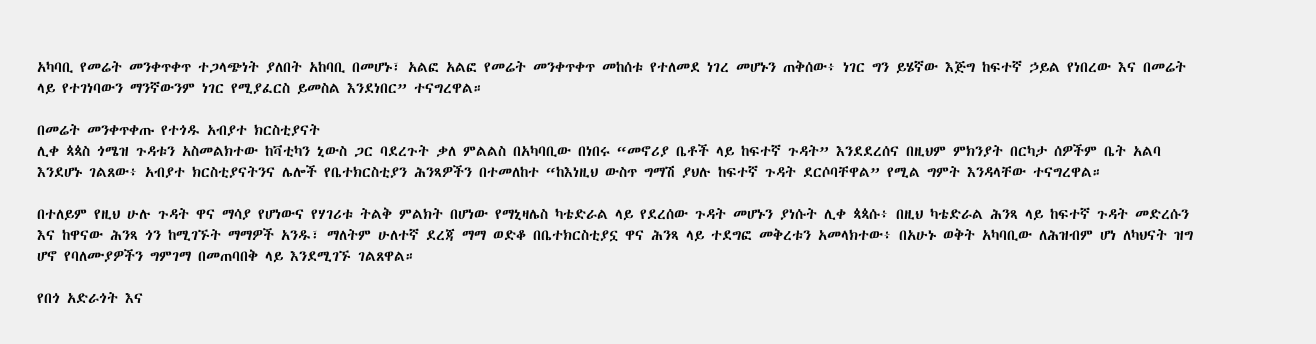አካባቢ የመሬት መንቀጥቀጥ ተጋላጭነት ያለበት አከባቢ በመሆኑ፣ አልፎ አልፎ የመሬት መንቀጥቀጥ መከሰቱ የተለመደ ነገረ መሆኑን ጠቅሰው፥ ነገር ግን ይሄኛው እጅግ ከፍተኛ ኃይል የነበረው እና በመሬት ላይ የተገነባውን ማንኛውንም ነገር የሚያፈርስ ይመስል እንደነበር” ተናግረዋል።

በመሬት መንቀጥቀጡ የተጎዱ አብያተ ክርስቲያናት
ሊቀ ጳጳስ ጎሜዝ ጉዳቱን አስመልክተው ከቫቲካን ኒውስ ጋር ባደረጉት ቃለ ምልልስ በአካባቢው በነበሩ “መኖሪያ ቤቶች ላይ ከፍተኛ ጉዳት” እንደደረሰና በዚህም ምክንያት በርካታ ሰዎችም ቤት አልባ እንደሆኑ ገልጸው፥ አብያተ ክርስቲያናትንና ሌሎች የቤተክርስቲያን ሕንጻዎችን በተመለከተ “ከእነዚህ ውስጥ ግማሽ ያህሉ ከፍተኛ ጉዳት ደርሶባቸዋል” የሚል ግምት እንዳላቸው ተናግረዋል።

በተለይም የዚህ ሁሉ ጉዳት ዋና ማሳያ የሆነውና የሃገሪቱ ትልቅ ምልክት በሆነው የማኒዛሌስ ካቴድራል ላይ የደረሰው ጉዳት መሆኑን ያነሱት ሊቀ ጳጳሱ፥ በዚህ ካቴድራል ሕንጻ ላይ ከፍተኛ ጉዳት መድረሱን እና ከዋናው ሕንጻ ጎን ከሚገኙት ማማዎች አንዱ፣ ማለትም ሁለተኛ ደረጃ ማማ ወድቆ በቤተክርስቲያኗ ዋና ሕንጻ ላይ ተደግፎ መቅረቱን አመላክተው፥ በአሁኑ ወቅት አካባቢው ለሕዝብም ሆነ ለካህናት ዝግ ሆኖ የባለሙያዎችን ግምገማ በመጠባበቅ ላይ እንደሚገኙ ገልጸዋል።

የበጎ አድራጎት እና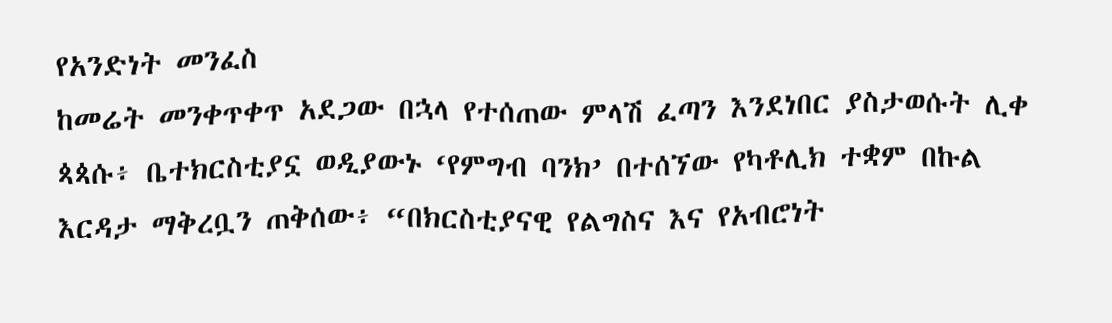የአንድነት መንፈስ
ከመሬት መንቀጥቀጥ አደጋው በኋላ የተሰጠው ምላሽ ፈጣን እንደነበር ያስታወሱት ሊቀ ጳጳሱ፥ ቤተክርስቲያኗ ወዲያውኑ ‘የምግብ ባንክ’ በተሰኘው የካቶሊክ ተቋም በኩል እርዳታ ማቅረቧን ጠቅሰው፥ “በክርስቲያናዊ የልግስና እና የአብሮነት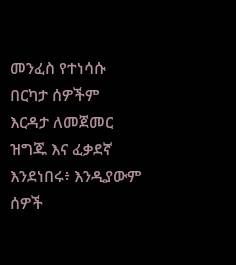መንፈስ የተነሳሱ በርካታ ሰዎችም እርዳታ ለመጀመር ዝግጁ እና ፈቃደኛ እንደነበሩ፥ እንዲያውም ሰዎች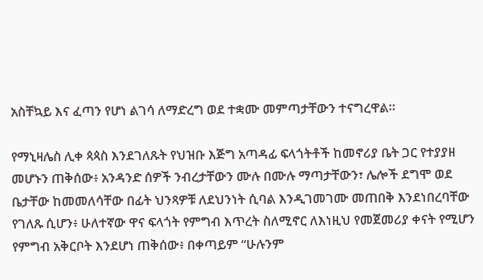አስቸኳይ እና ፈጣን የሆነ ልገሳ ለማድረግ ወደ ተቋሙ መምጣታቸውን ተናግረዋል።

የማኒዛሌስ ሊቀ ጳጳስ እንደገለጹት የህዝቡ እጅግ አጣዳፊ ፍላጎትቶች ከመኖሪያ ቤት ጋር የተያያዘ መሆኑን ጠቅሰው፥ አንዳንድ ሰዎች ንብረታቸውን ሙሉ በሙሉ ማጣታቸውን፣ ሌሎች ደግሞ ወደ ቤታቸው ከመመለሳቸው በፊት ህንጻዎቹ ለደህንነት ሲባል እንዲገመገሙ መጠበቅ እንደነበረባቸው የገለጹ ሲሆን፥ ሁለተኛው ዋና ፍላጎት የምግብ እጥረት ስለሚኖር ለእነዚህ የመጀመሪያ ቀናት የሚሆን የምግብ አቅርቦት እንደሆነ ጠቅሰው፥ በቀጣይም “ሁሉንም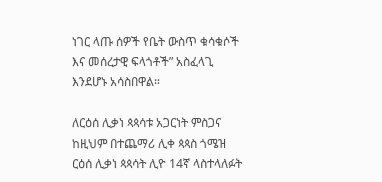ነገር ላጡ ሰዎች የቤት ውስጥ ቁሳቁሶች እና መሰረታዊ ፍላጎቶች” አስፈላጊ እንደሆኑ አሳስበዋል።

ለርዕሰ ሊቃነ ጳጳሳቱ አጋርነት ምስጋና
ከዚህም በተጨማሪ ሊቀ ጳጳስ ጎሜዝ ርዕሰ ሊቃነ ጳጳሳት ሊዮ 14ኛ ላስተላለፉት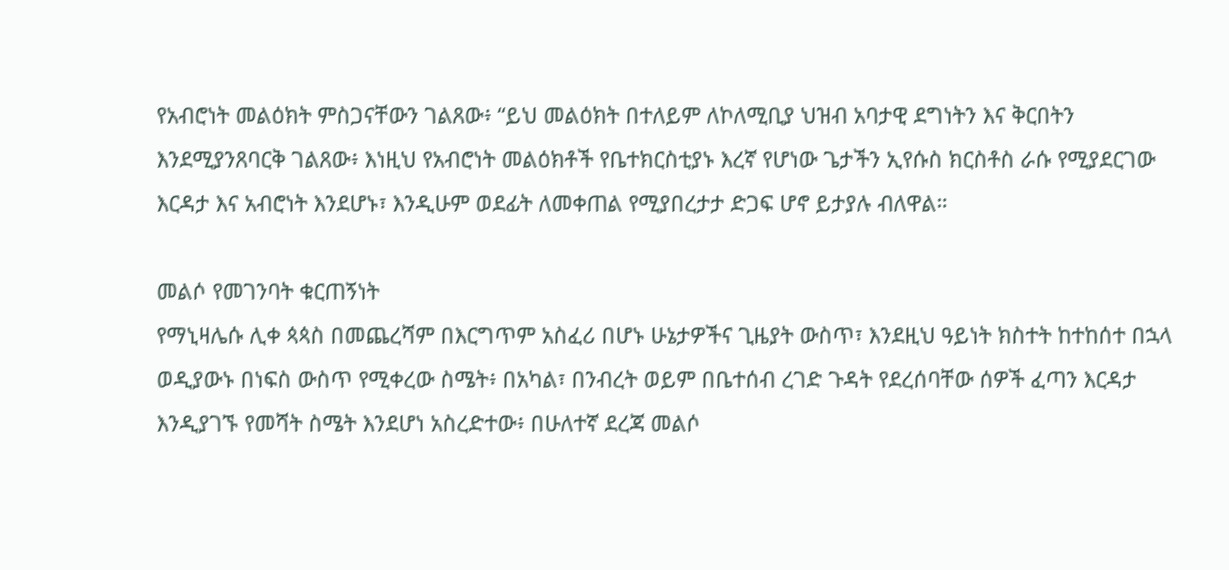የአብሮነት መልዕክት ምስጋናቸውን ገልጸው፥ “ይህ መልዕክት በተለይም ለኮለሚቢያ ህዝብ አባታዊ ደግነትን እና ቅርበትን እንደሚያንጸባርቅ ገልጸው፥ እነዚህ የአብሮነት መልዕክቶች የቤተክርስቲያኑ እረኛ የሆነው ጌታችን ኢየሱስ ክርስቶስ ራሱ የሚያደርገው እርዳታ እና አብሮነት እንደሆኑ፣ እንዲሁም ወደፊት ለመቀጠል የሚያበረታታ ድጋፍ ሆኖ ይታያሉ ብለዋል።

መልሶ የመገንባት ቁርጠኝነት
የማኒዛሌሱ ሊቀ ጳጳስ በመጨረሻም በእርግጥም አስፈሪ በሆኑ ሁኔታዎችና ጊዜያት ውስጥ፣ እንደዚህ ዓይነት ክስተት ከተከሰተ በኋላ ወዲያውኑ በነፍስ ውስጥ የሚቀረው ስሜት፥ በአካል፣ በንብረት ወይም በቤተሰብ ረገድ ጉዳት የደረሰባቸው ሰዎች ፈጣን እርዳታ እንዲያገኙ የመሻት ስሜት እንደሆነ አስረድተው፥ በሁለተኛ ደረጃ መልሶ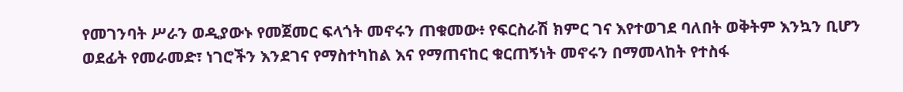የመገንባት ሥራን ወዲያውኑ የመጀመር ፍላጎት መኖሩን ጠቁመው፥ የፍርስራሽ ክምር ገና እየተወገደ ባለበት ወቅትም እንኳን ቢሆን ወደፊት የመራመድ፣ ነገሮችን እንደገና የማስተካከል እና የማጠናከር ቁርጠኝነት መኖሩን በማመላከት የተስፋ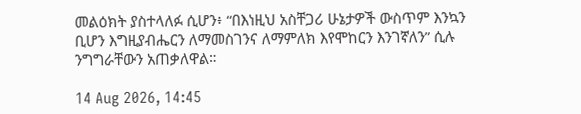መልዕክት ያስተላለፉ ሲሆን፥ “በእነዚህ አስቸጋሪ ሁኔታዎች ውስጥም እንኳን ቢሆን እግዚያብሔርን ለማመስገንና ለማምለክ እየሞከርን እንገኛለን” ሲሉ ንግግራቸውን አጠቃለዋል።

14 Aug 2026, 14:45